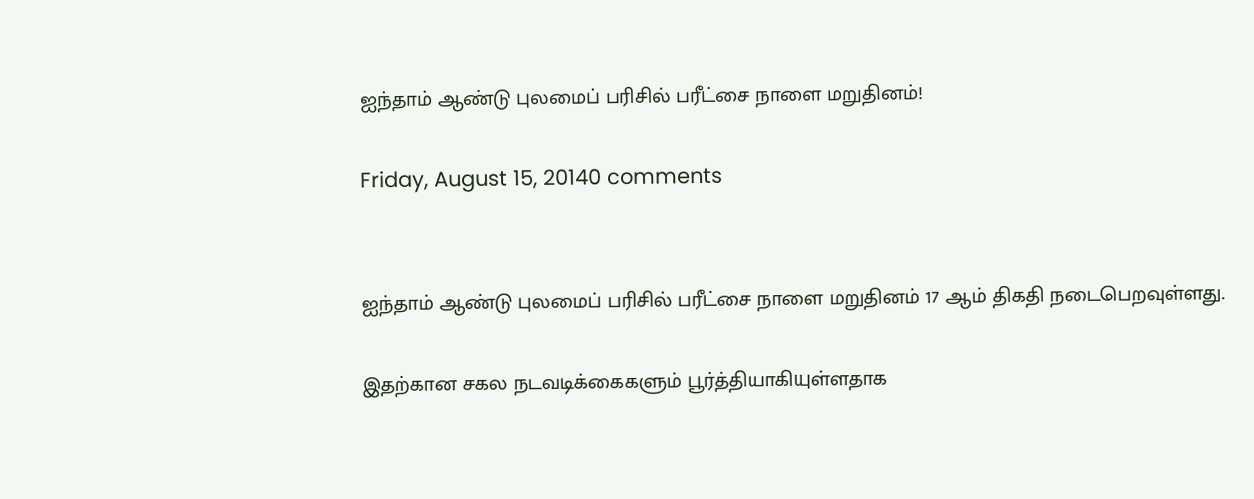ஐந்தாம் ஆண்டு புலமைப் பரிசில் பரீட்சை நாளை மறுதினம்!

Friday, August 15, 20140 comments


ஐந்தாம் ஆண்டு புலமைப் பரிசில் பரீட்சை நாளை மறுதினம் 17 ஆம் திகதி நடைபெறவுள்ளது.

இதற்கான சகல நடவடிக்கைகளும் பூர்த்தியாகியுள்ளதாக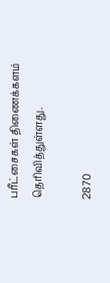பரீட்சைகள் திணைக்களம் தெரிவித்துள்ளது.

2870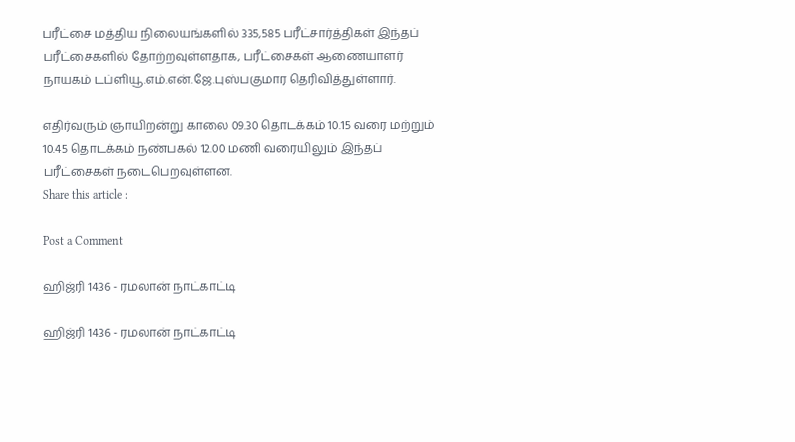பரீட்சை மத்திய நிலையங்களில் 335,585 பரீட்சார்த்திகள் இந்தப் பரீட்சைகளில் தோற்றவுள்ளதாக, பரீட்சைகள் ஆணையாளர் நாயகம் டப்ளியூ.எம்.என்.ஜே.புஸ்பகுமார தெரிவித்துள்ளார்.

எதிர்வரும் ஞாயிறன்று காலை 09.30 தொடக்கம் 10.15 வரை மற்றும் 10.45 தொடக்கம் நண்பகல் 12.00 மணி வரையிலும் இந்தப் பரீட்சைகள் நடைபெறவுள்ளன.
Share this article :

Post a Comment

ஹிஜ்ரி 1436 - ரமலான் நாட்காட்டி

ஹிஜ்ரி 1436 - ரமலான் நாட்காட்டி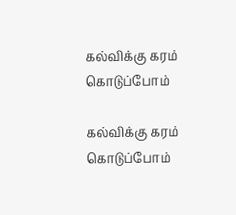கல்விக்கு கரம் கொடுப்போம்

கல்விக்கு கரம் கொடுப்போம்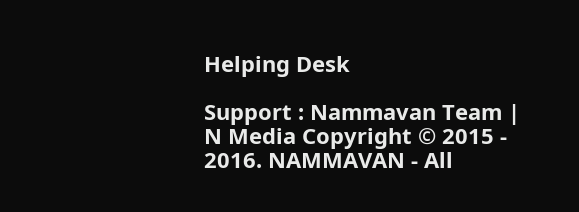Helping Desk

Support : Nammavan Team | N Media Copyright © 2015 - 2016. NAMMAVAN - All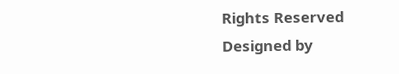Rights Reserved
Designed by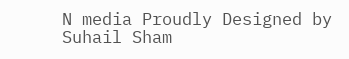N media Proudly Designed by Suhail Sham